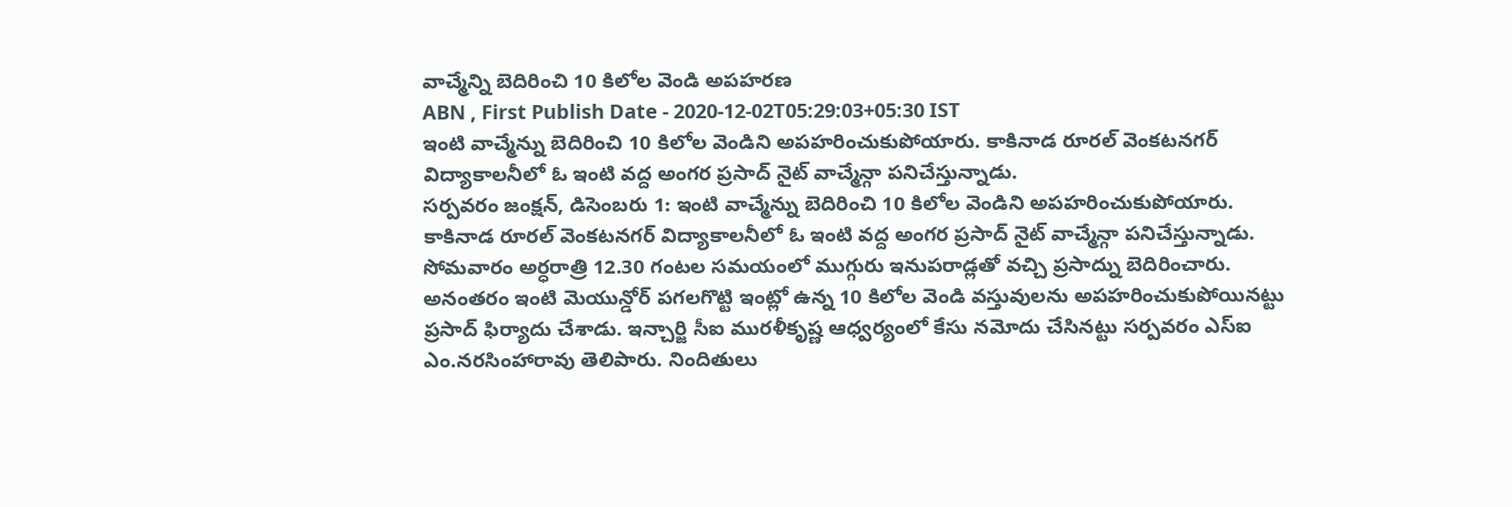వాచ్మేన్ని బెదిరించి 10 కిలోల వెండి అపహరణ
ABN , First Publish Date - 2020-12-02T05:29:03+05:30 IST
ఇంటి వాచ్మేన్ను బెదిరించి 10 కిలోల వెండిని అపహరించుకుపోయారు. కాకినాడ రూరల్ వెంకటనగర్ విద్యాకాలనీలో ఓ ఇంటి వద్ద అంగర ప్రసాద్ నైట్ వాచ్మేన్గా పనిచేస్తున్నాడు.
సర్పవరం జంక్షన్, డిసెంబరు 1: ఇంటి వాచ్మేన్ను బెదిరించి 10 కిలోల వెండిని అపహరించుకుపోయారు. కాకినాడ రూరల్ వెంకటనగర్ విద్యాకాలనీలో ఓ ఇంటి వద్ద అంగర ప్రసాద్ నైట్ వాచ్మేన్గా పనిచేస్తున్నాడు. సోమవారం అర్ధరాత్రి 12.30 గంటల సమయంలో ముగ్గురు ఇనుపరాడ్లతో వచ్చి ప్రసాద్ను బెదిరించారు. అనంతరం ఇంటి మెయున్డోర్ పగలగొట్టి ఇంట్లో ఉన్న 10 కిలోల వెండి వస్తువులను అపహరించుకుపోయినట్టు ప్రసాద్ ఫిర్యాదు చేశాడు. ఇన్చార్జి సీఐ మురళీకృష్ణ ఆధ్వర్యంలో కేసు నమోదు చేసినట్టు సర్పవరం ఎస్ఐ ఎం.నరసింహారావు తెలిపారు. నిందితులు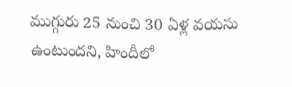ముగ్గురు 25 నుంచి 30 ఏళ్ల వయసు ఉంటుందని, హిందీలో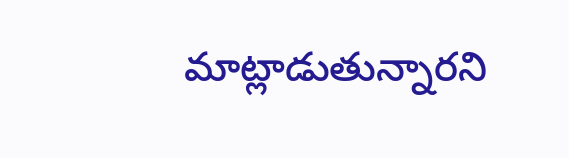మాట్లాడుతున్నారని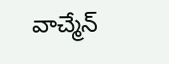వాచ్మేన్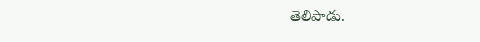తెలిపాడు.